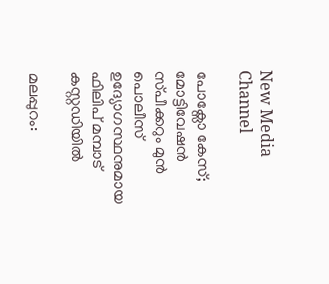New Media Channel

പോക്സോ കേസ്; മോട്ടിവേഷൻ സ്‌പീക്കറും മുൻ പൊലീസ് ഉദ്യോഗസ്ഥനുമായ ഫിലിപ് മമ്പാട് കസ്റ്റഡിയിൽ

മലപ്പുറം: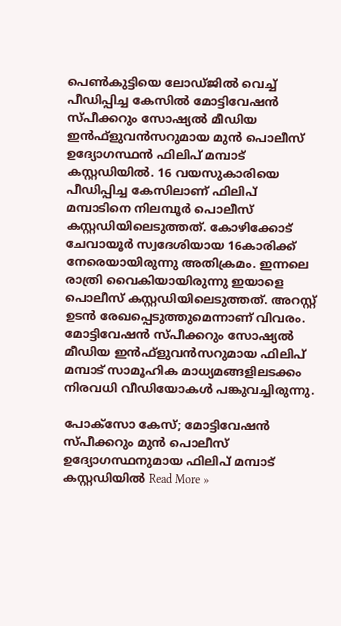പെൺകുട്ടിയെ ലോഡ്‌ജിൽ വെച്ച് പീഡിപ്പിച്ച കേസിൽ മോട്ടിവേഷൻ സ്പ‌ീക്കറും സോഷ്യൽ മീഡിയ ഇൻഫ്ളുവൻസറുമായ മുൻ പൊലീസ് ഉദ്യോഗസ്ഥൻ ഫിലിപ് മമ്പാട് കസ്റ്റഡിയിൽ. 16 വയസുകാരിയെ പീഡിപ്പിച്ച കേസിലാണ് ഫിലിപ് മമ്പാടിനെ നിലമ്പൂർ പൊലീസ് കസ്റ്റഡിയിലെടുത്തത്. കോഴിക്കോട് ചേവായൂർ സ്വദേശിയായ 16കാരിക്ക് നേരെയായിരുന്നു അതിക്രമം. ഇന്നലെ രാത്രി വൈകിയായിരുന്നു ഇയാളെ പൊലീസ് കസ്റ്റഡിയിലെടുത്തത്. അറസ്റ്റ് ഉടൻ രേഖപ്പെടുത്തുമെന്നാണ് വിവരം. മോട്ടിവേഷൻ സ്പീക്കറും സോഷ്യൽ മീഡിയ ഇൻഫ്ളുവൻസറുമായ ഫിലിപ് മമ്പാട് സാമൂഹിക മാധ്യമങ്ങളിലടക്കം നിരവധി വീഡിയോകൾ പങ്കുവച്ചിരുന്നു.

പോക്സോ കേസ്; മോട്ടിവേഷൻ സ്‌പീക്കറും മുൻ പൊലീസ് ഉദ്യോഗസ്ഥനുമായ ഫിലിപ് മമ്പാട് കസ്റ്റഡിയിൽ Read More »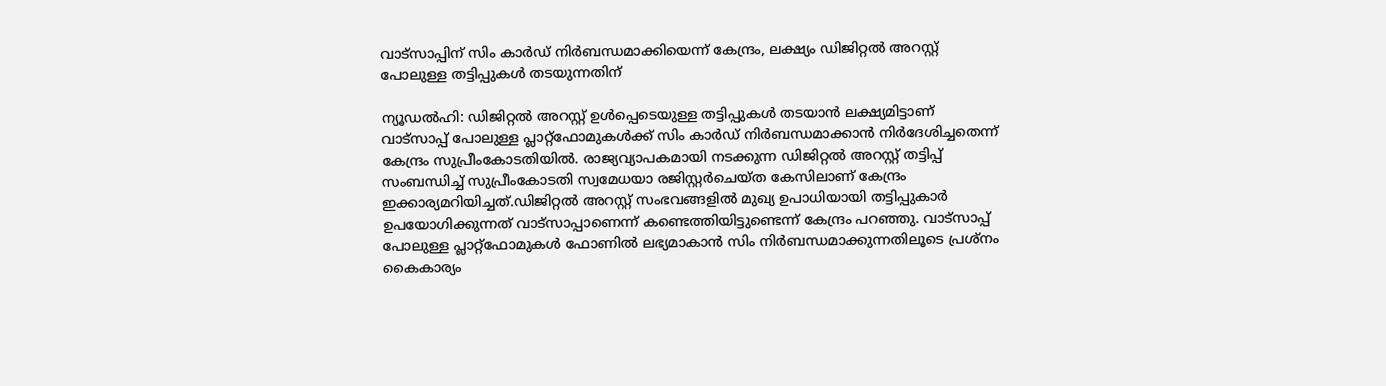വാട്‌സാപ്പിന് സിം കാർഡ് നിർബന്ധമാക്കിയെന്ന് കേന്ദ്രം, ലക്ഷ്യം ഡിജിറ്റൽ അറസ്റ്റ് പോലുള്ള തട്ടിപ്പുകൾ തടയുന്നതിന്

ന്യൂഡൽഹി: ഡിജിറ്റൽ അറസ്റ്റ് ഉൾപ്പെടെയുള്ള തട്ടിപ്പുകൾ തടയാൻ ലക്ഷ്യമിട്ടാണ് വാട്‌സാപ്പ് പോലുള്ള പ്ലാറ്റ്ഫോമുകൾക്ക് സിം കാർഡ് നിർബന്ധമാക്കാൻ നിർദേശിച്ചതെന്ന് കേന്ദ്രം സുപ്രീംകോടതിയിൽ. രാജ്യവ്യാപകമായി നടക്കുന്ന ഡിജിറ്റൽ അറസ്റ്റ് തട്ടിപ്പ് സംബന്ധിച്ച് സുപ്രീംകോടതി സ്വമേധയാ രജിസ്റ്റർചെയ്‌ത കേസിലാണ് കേന്ദ്രം ഇക്കാര്യമറിയിച്ചത്.ഡിജിറ്റൽ അറസ്റ്റ് സംഭവങ്ങളിൽ മുഖ്യ ഉപാധിയായി തട്ടിപ്പുകാർ ഉപയോഗിക്കുന്നത് വാട്‌സാപ്പാണെന്ന് കണ്ടെത്തിയിട്ടുണ്ടെന്ന് കേന്ദ്രം പറഞ്ഞു. വാട്സാപ്പ് പോലുള്ള പ്ലാറ്റ്ഫോമുകൾ ഫോണിൽ ലഭ്യമാകാൻ സിം നിർബന്ധമാക്കുന്നതിലൂടെ പ്രശ്‌നം കൈകാര്യം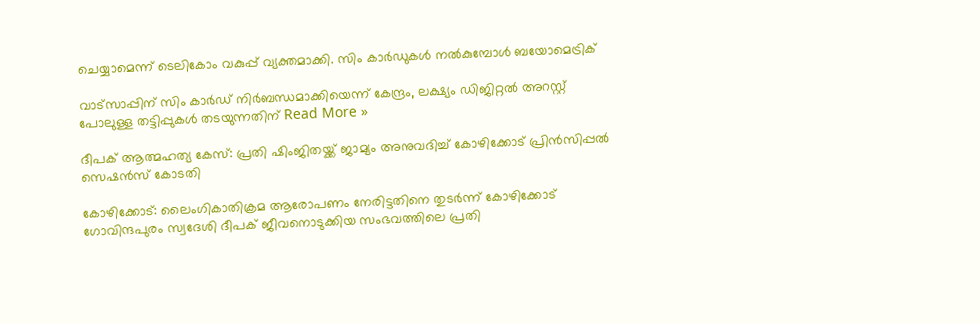ചെയ്യാമെന്ന് ടെലികോം വകുപ്പ് വ്യക്തമാക്കി. സിം കാർഡുകൾ നൽകുമ്പോൾ ബയോമെട്രിക്

വാട്‌സാപ്പിന് സിം കാർഡ് നിർബന്ധമാക്കിയെന്ന് കേന്ദ്രം, ലക്ഷ്യം ഡിജിറ്റൽ അറസ്റ്റ് പോലുള്ള തട്ടിപ്പുകൾ തടയുന്നതിന് Read More »

ദീപക് ആത്മഹത്യ കേസ്: പ്രതി ഷിംജിതയ്ക്ക് ജാമ്യം അനുവദിച്ച് കോഴിക്കോട് പ്രിൻസിപ്പൽ സെഷൻസ് കോടതി

കോഴിക്കോട്: ലൈംഗികാതിക്രമ ആരോപണം നേരിട്ടതിനെ തുടർന്ന് കോഴിക്കോട് ഗോവിന്ദപുരം സ്വദേശി ദീപക് ജീവനൊടുക്കിയ സംഭവത്തിലെ പ്രതി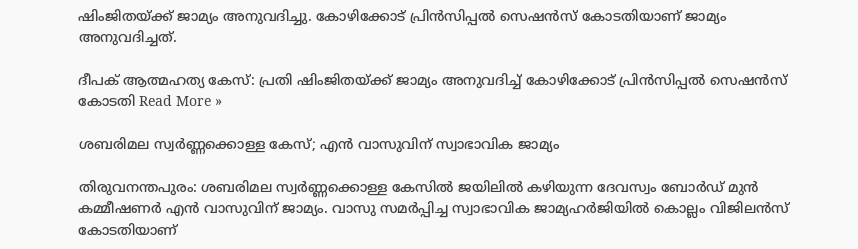ഷിംജിതയ്ക്ക് ജാമ്യം അനുവദിച്ചു. കോഴിക്കോട് പ്രിൻസിപ്പൽ സെഷൻസ് കോടതിയാണ് ജാമ്യം അനുവദിച്ചത്.

ദീപക് ആത്മഹത്യ കേസ്: പ്രതി ഷിംജിതയ്ക്ക് ജാമ്യം അനുവദിച്ച് കോഴിക്കോട് പ്രിൻസിപ്പൽ സെഷൻസ് കോടതി Read More »

ശബരിമല സ്വർണ്ണക്കൊള്ള കേസ്; എൻ വാസുവിന് സ്വാഭാവിക ജാമ്യം

തിരുവനന്തപുരം: ശബരിമല സ്വർണ്ണക്കൊള്ള കേസിൽ ജയിലിൽ കഴിയുന്ന ദേവസ്വം ബോർഡ് മുൻ കമ്മീഷണർ എൻ വാസുവിന് ജാമ്യം. വാസു സമർപ്പിച്ച സ്വാഭാവിക ജാമ്യഹർജിയിൽ കൊല്ലം വിജിലൻസ് കോടതിയാണ്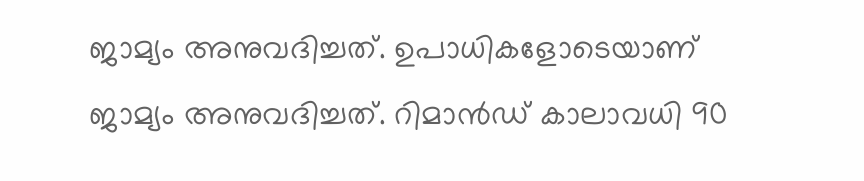ജാമ്യം അനുവദിച്ചത്. ഉപാധികളോടെയാണ് ജാമ്യം അനുവദിച്ചത്. റിമാൻഡ് കാലാവധി 90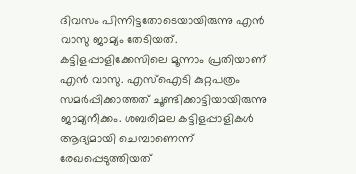ദിവസം പിന്നിട്ടതോടെയായിരുന്നു എൻ വാസു ജാമ്യം തേടിയത്. കട്ടിളപ്പാളിക്കേസിലെ മൂന്നാം പ്രതിയാണ് എൻ വാസു. എസ്ഐടി കുറ്റപത്രം സമർപ്പിക്കാത്തത് ചൂണ്ടിക്കാട്ടിയായിരുന്നു ജാമ്യനീക്കം. ശബരിമല കട്ടിളപ്പാളികൾ ആദ്യമായി ചെമ്പാണെന്ന് രേഖപ്പെടുത്തിയത്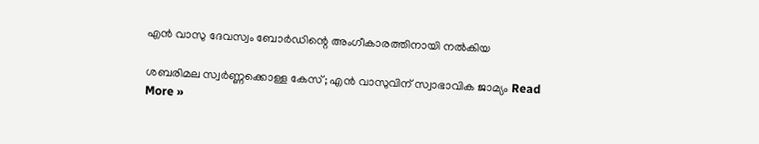എൻ വാസു ദേവസ്വം ബോർഡിന്റെ അംഗീകാരത്തിനായി നൽകിയ

ശബരിമല സ്വർണ്ണക്കൊള്ള കേസ്; എൻ വാസുവിന് സ്വാഭാവിക ജാമ്യം Read More »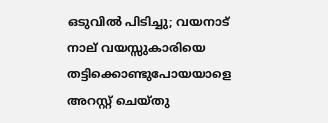ഒടുവിൽ പിടിച്ചു; വയനാട് നാല് വയസ്സുകാരിയെ തട്ടിക്കൊണ്ടുപോയയാളെ അറസ്റ്റ് ചെയ്തു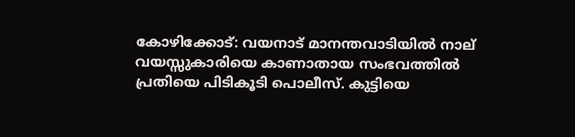കോഴിക്കോട്: വയനാട് മാനന്തവാടിയിൽ നാല് വയസ്സുകാരിയെ കാണാതായ സംഭവത്തിൽ പ്രതിയെ പിടികൂടി പൊലീസ്. കുട്ടിയെ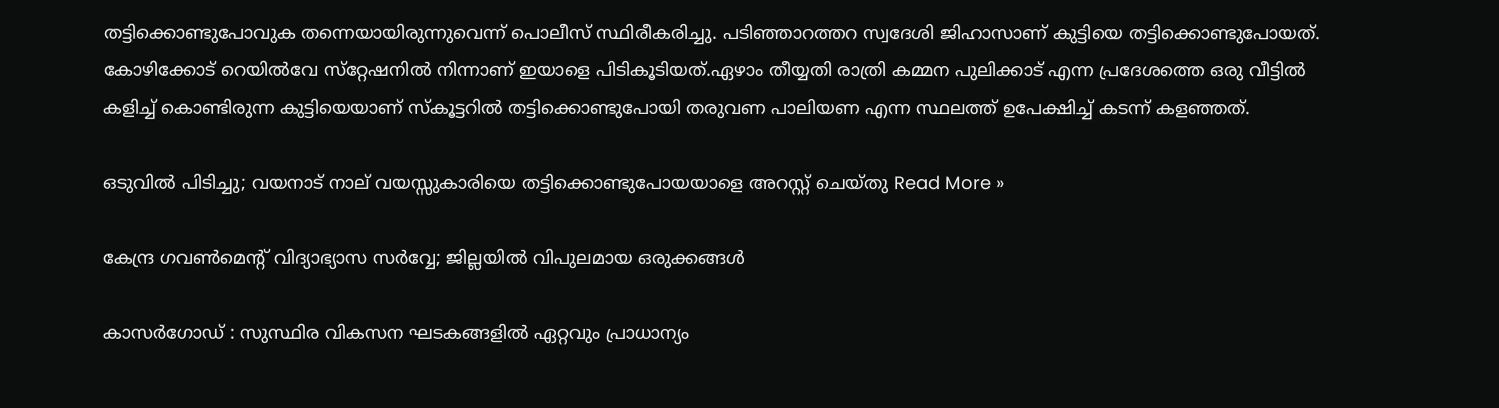തട്ടിക്കൊണ്ടുപോവുക തന്നെയായിരുന്നുവെന്ന് പൊലീസ് സ്ഥിരീകരിച്ചു. പടിഞ്ഞാറത്തറ സ്വദേശി ജിഹാസാണ് കുട്ടിയെ തട്ടിക്കൊണ്ടുപോയത്. കോഴിക്കോട് റെയിൽവേ സ്‌റ്റേഷനിൽ നിന്നാണ് ഇയാളെ പിടികൂടിയത്.ഏഴാം തീയ്യതി രാത്രി കമ്മന പുലിക്കാട് എന്ന പ്രദേശത്തെ ഒരു വീട്ടിൽ കളിച്ച് കൊണ്ടിരുന്ന കുട്ടിയെയാണ് സ്‌കൂട്ടറിൽ തട്ടിക്കൊണ്ടുപോയി തരുവണ പാലിയണ എന്ന സ്ഥലത്ത് ഉപേക്ഷിച്ച് കടന്ന് കളഞ്ഞത്.

ഒടുവിൽ പിടിച്ചു; വയനാട് നാല് വയസ്സുകാരിയെ തട്ടിക്കൊണ്ടുപോയയാളെ അറസ്റ്റ് ചെയ്തു Read More »

കേന്ദ്ര ഗവൺമെൻ്റ് വിദ്യാഭ്യാസ സർവ്വേ; ജില്ലയിൽ വിപുലമായ ഒരുക്കങ്ങൾ

കാസർഗോഡ് : സുസ്ഥിര വികസന ഘടകങ്ങളില്‍ ഏറ്റവും പ്രാധാന്യം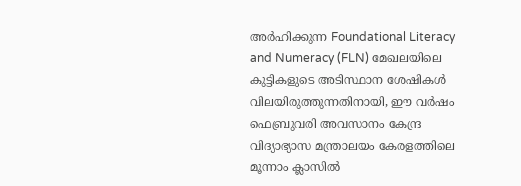അര്‍ഹിക്കുന്ന Foundational Literacy and Numeracy (FLN) മേഖലയിലെ കുട്ടികളുടെ അടിസ്ഥാന ശേഷികള്‍ വിലയിരുത്തുന്നതിനായി, ഈ വര്‍ഷം ഫെബ്രുവരി അവസാനം കേന്ദ്ര വിദ്യാഭ്യാസ മന്ത്രാലയം കേരളത്തിലെ മൂന്നാം ക്ലാസില്‍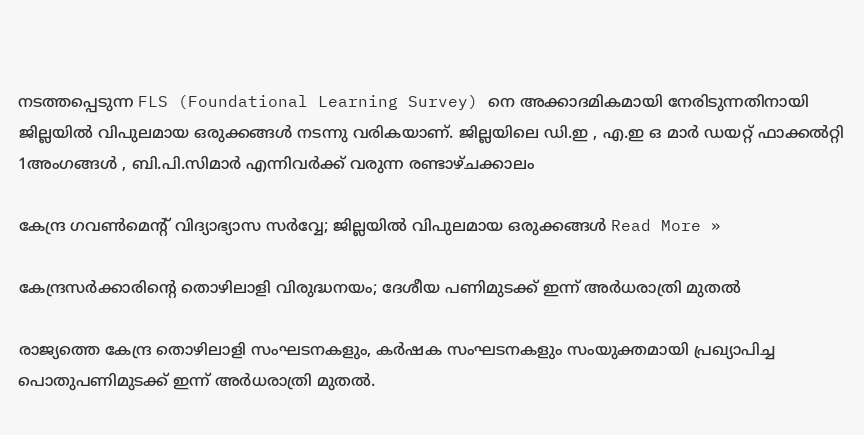നടത്തപ്പെടുന്ന FLS (Foundational Learning Survey) നെ അക്കാദമികമായി നേരിടുന്നതിനായി ജില്ലയില്‍ വിപുലമായ ഒരുക്കങ്ങള്‍ നടന്നു വരികയാണ്. ജില്ലയിലെ ഡി.ഇ , എ.ഇ ഒ മാർ ഡയറ്റ് ഫാക്കൽറ്റി 1അംഗങ്ങൾ , ബി.പി.സിമാർ എന്നിവർക്ക് വരുന്ന രണ്ടാഴ്ചക്കാലം

കേന്ദ്ര ഗവൺമെൻ്റ് വിദ്യാഭ്യാസ സർവ്വേ; ജില്ലയിൽ വിപുലമായ ഒരുക്കങ്ങൾ Read More »

കേന്ദ്രസർക്കാരിൻ്റെ തൊഴിലാളി വിരുദ്ധനയം; ദേശീയ പണിമുടക്ക് ഇന്ന് അർധരാത്രി മുതൽ

രാജ്യത്തെ കേന്ദ്ര തൊഴിലാളി സംഘടനകളും, കർഷക സംഘടനകളും സംയുക്തമായി പ്രഖ്യാപിച്ച പൊതുപണിമുടക്ക് ഇന്ന് അർധരാത്രി മുതൽ.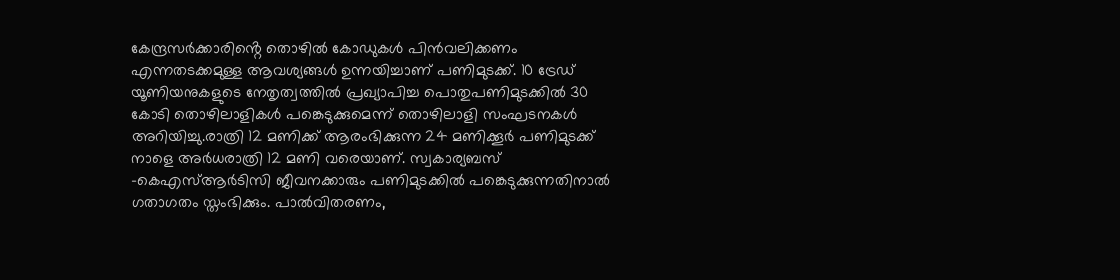കേന്ദ്രസർക്കാരിൻ്റെ തൊഴിൽ കോഡുകൾ പിൻവലിക്കണം എന്നതടക്കമുള്ള ആവശ്യങ്ങൾ ഉന്നയിച്ചാണ് പണിമുടക്ക്. 10 ട്രേഡ് യൂണിയനുകളുടെ നേതൃത്വത്തിൽ പ്രഖ്യാപിച്ച പൊതുപണിമുടക്കിൽ 30 കോടി തൊഴിലാളികൾ പങ്കെടുക്കുമെന്ന് തൊഴിലാളി സംഘടനകൾ അറിയിച്ചു.രാത്രി 12 മണിക്ക് ആരംഭിക്കുന്ന 24 മണിക്കൂർ പണിമുടക്ക് നാളെ അർധരാത്രി 12 മണി വരെയാണ്. സ്വകാര്യബസ് -കെഎസ്ആർടിസി ജീവനക്കാരും പണിമുടക്കിൽ പങ്കെടുക്കുന്നതിനാൽ ഗതാഗതം സ്തംഭിക്കും. പാൽവിതരണം,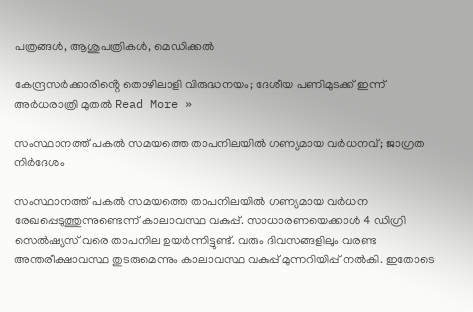പത്രങ്ങൾ, ആശുപത്രികൾ, മെഡിക്കൽ

കേന്ദ്രസർക്കാരിൻ്റെ തൊഴിലാളി വിരുദ്ധനയം; ദേശീയ പണിമുടക്ക് ഇന്ന് അർധരാത്രി മുതൽ Read More »

സംസ്ഥാനത്ത് പകൽ സമയത്തെ താപനിലയിൽ ഗണ്യമായ വർധനവ്; ജാഗ്രത നിർദേശം

സംസ്ഥാനത്ത് പകൽ സമയത്തെ താപനിലയിൽ ഗണ്യമായ വർധന രേഖപ്പെടുത്തുന്നുണ്ടെന്ന് കാലാവസ്ഥ വകുപ്പ്. സാധാരണയെക്കാൾ 4 ഡിഗ്രി സെൽഷ്യസ് വരെ താപനില ഉയർന്നിട്ടുണ്ട്. വരും ദിവസങ്ങളിലും വരണ്ട അന്തരീക്ഷാവസ്ഥ തുടരുമെന്നും കാലാവസ്ഥ വകുപ്പ് മുന്നറിയിപ്പ് നൽകി. ഇതോടെ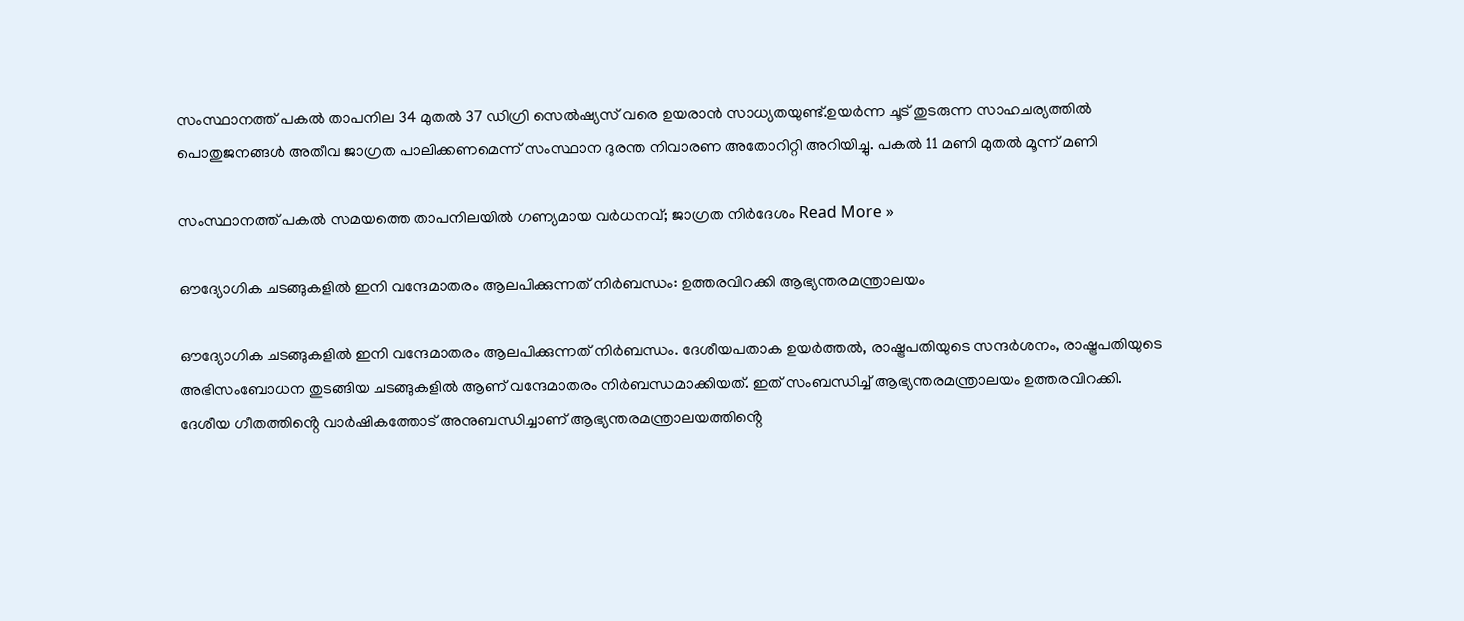സംസ്ഥാനത്ത് പകൽ താപനില 34 മുതൽ 37 ഡിഗ്രി സെൽഷ്യസ് വരെ ഉയരാൻ സാധ്യതയുണ്ട്.ഉയർന്ന ചൂട് തുടരുന്ന സാഹചര്യത്തിൽ പൊതുജനങ്ങൾ അതീവ ജാഗ്രത പാലിക്കണമെന്ന് സംസ്ഥാന ദുരന്ത നിവാരണ അതോറിറ്റി അറിയിച്ചു. പകൽ 11 മണി മുതൽ മൂന്ന് മണി

സംസ്ഥാനത്ത് പകൽ സമയത്തെ താപനിലയിൽ ഗണ്യമായ വർധനവ്; ജാഗ്രത നിർദേശം Read More »

ഔദ്യോഗിക ചടങ്ങുകളിൽ ഇനി വന്ദേമാതരം ആലപിക്കുന്നത് നിർബന്ധം: ഉത്തരവിറക്കി ആഭ്യന്തരമന്ത്രാലയം

ഔദ്യോഗിക ചടങ്ങുകളിൽ ഇനി വന്ദേമാതരം ആലപിക്കുന്നത് നിർബന്ധം. ദേശീയപതാക ഉയർത്തൽ, രാഷ്ട്രപതിയുടെ സന്ദർശനം, രാഷ്ട്രപതിയുടെ അഭിസംബോധന തുടങ്ങിയ ചടങ്ങുകളിൽ ആണ് വന്ദേമാതരം നിർബന്ധമാക്കിയത്. ഇത് സംബന്ധിച്ച് ആഭ്യന്തരമന്ത്രാലയം ഉത്തരവിറക്കി. ദേശീയ ഗീതത്തിൻ്റെ വാർഷികത്തോട് അനുബന്ധിച്ചാണ് ആഭ്യന്തരമന്ത്രാലയത്തിൻ്റെ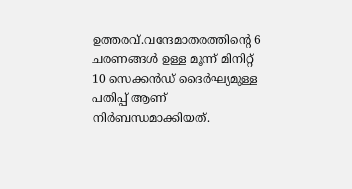ഉത്തരവ്.വന്ദേമാതരത്തിന്റെ 6 ചരണങ്ങൾ ഉള്ള മൂന്ന് മിനിറ്റ് 10 സെക്കൻഡ് ദൈർഘ്യമുള്ള പതിപ്പ് ആണ് നിർബന്ധമാക്കിയത്.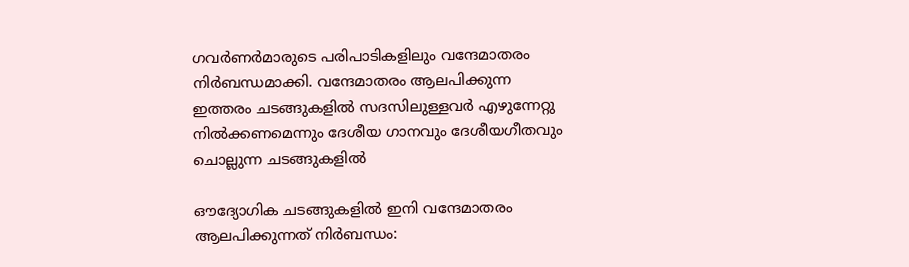ഗവർണർമാരുടെ പരിപാടികളിലും വന്ദേമാതരം നിർബന്ധമാക്കി. വന്ദേമാതരം ആലപിക്കുന്ന ഇത്തരം ചടങ്ങുകളിൽ സദസിലുള്ളവർ എഴുന്നേറ്റു നിൽക്കണമെന്നും ദേശീയ ഗാനവും ദേശീയഗീതവും ചൊല്ലുന്ന ചടങ്ങുകളിൽ

ഔദ്യോഗിക ചടങ്ങുകളിൽ ഇനി വന്ദേമാതരം ആലപിക്കുന്നത് നിർബന്ധം: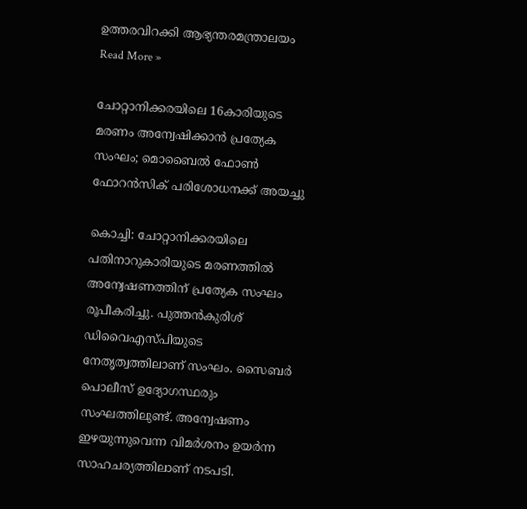ഉത്തരവിറക്കി ആഭ്യന്തരമന്ത്രാലയം Read More »

ചോറ്റാനിക്കരയിലെ 16കാരിയുടെ മരണം അന്വേഷിക്കാൻ പ്രത്യേക സംഘം; മൊബൈൽ ഫോൺ ഫോറൻസിക് പരിശോധനക്ക് അയച്ചു

കൊച്ചി: ചോറ്റാനിക്കരയിലെ പതിനാറുകാരിയുടെ മരണത്തിൽ അന്വേഷണത്തിന് പ്രത്യേക സംഘം രൂപീകരിച്ചു. പുത്തൻകുരിശ് ഡിവൈഎസ്‌പിയുടെ നേതൃത്വത്തിലാണ് സംഘം. സൈബർ പൊലീസ് ഉദ്യോഗസ്ഥരും സംഘത്തിലുണ്ട്. അന്വേഷണം ഇഴയുന്നുവെന്ന വിമർശനം ഉയർന്ന സാഹചര്യത്തിലാണ് നടപടി.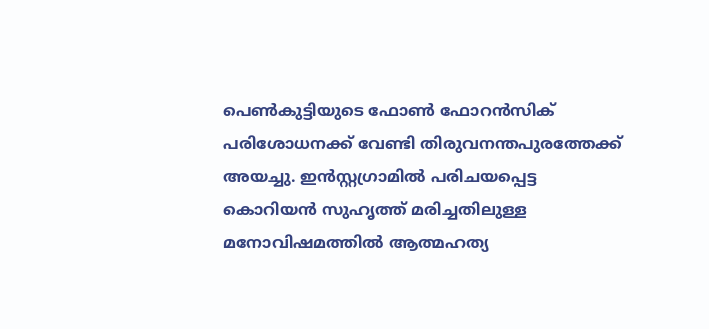പെൺകുട്ടിയുടെ ഫോൺ ഫോറൻസിക് പരിശോധനക്ക് വേണ്ടി തിരുവനന്തപുരത്തേക്ക് അയച്ചു. ഇൻസ്റ്റഗ്രാമിൽ പരിചയപ്പെട്ട കൊറിയൻ സുഹൃത്ത് മരിച്ചതിലുള്ള മനോവിഷമത്തിൽ ആത്മഹത്യ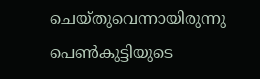ചെയ്‌തുവെന്നായിരുന്നു പെൺകുട്ടിയുടെ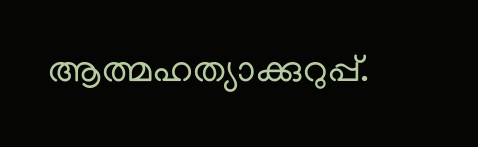ആത്മഹത്യാക്കുറുപ്പ്.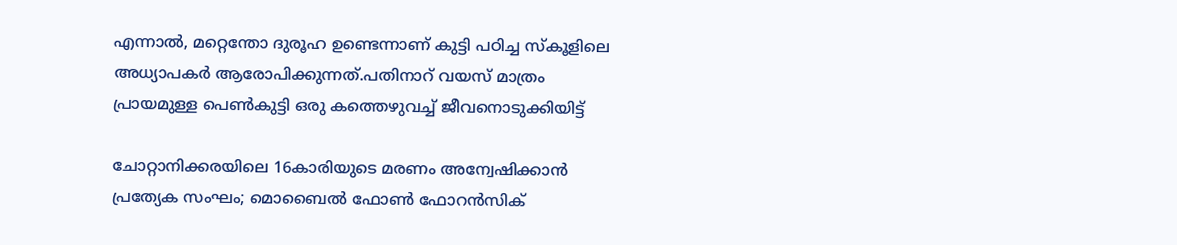എന്നാൽ, മറ്റെന്തോ ദുരൂഹ ഉണ്ടെന്നാണ് കുട്ടി പഠിച്ച സ്‌കൂളിലെ അധ്യാപകർ ആരോപിക്കുന്നത്.പതിനാറ് വയസ് മാത്രം പ്രായമുള്ള പെൺകുട്ടി ഒരു കത്തെഴുവച്ച് ജീവനൊടുക്കിയിട്ട്

ചോറ്റാനിക്കരയിലെ 16കാരിയുടെ മരണം അന്വേഷിക്കാൻ പ്രത്യേക സംഘം; മൊബൈൽ ഫോൺ ഫോറൻസിക്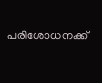പരിശോധനക്ക്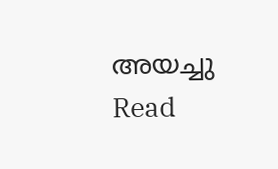അയച്ചു Read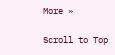More »

Scroll to Top